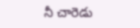నీ చారెడు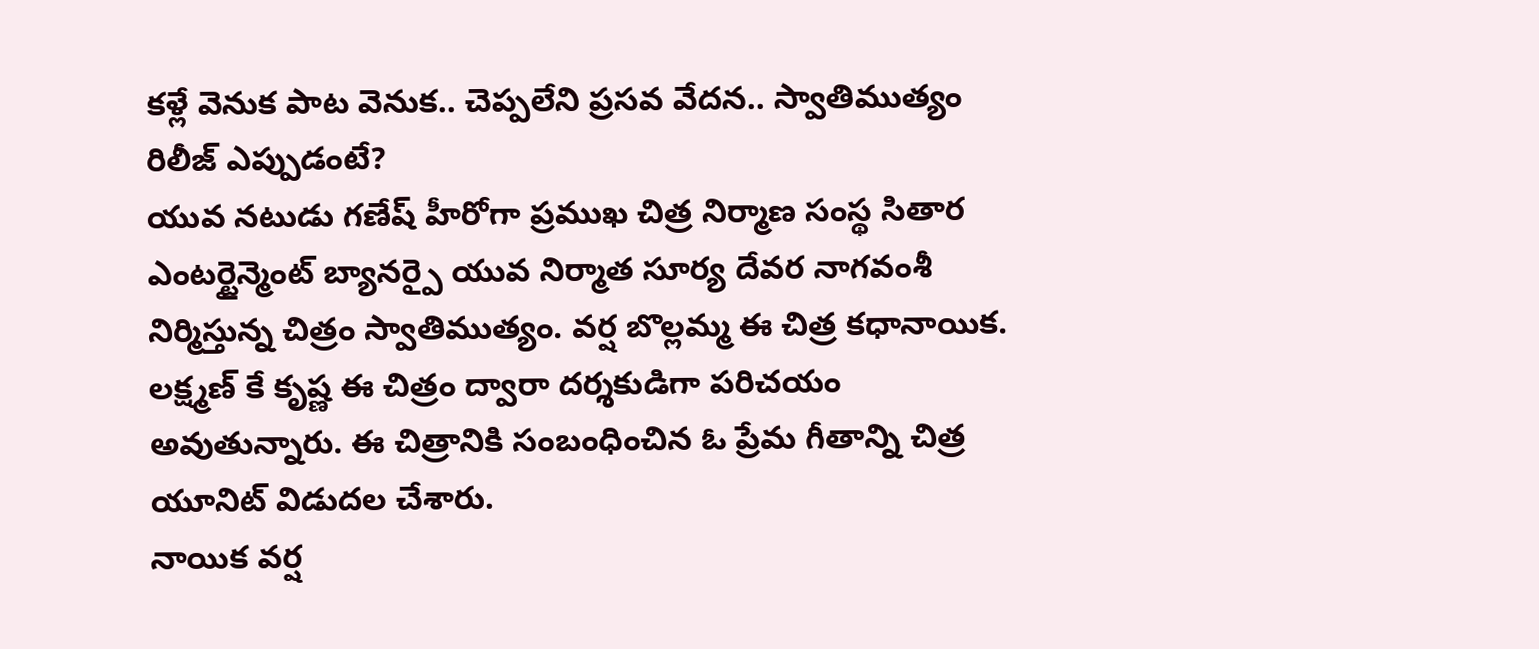కళ్లే వెనుక పాట వెనుక.. చెప్పలేని ప్రసవ వేదన.. స్వాతిముత్యం రిలీజ్ ఎప్పుడంటే?
యువ నటుడు గణేష్ హీరోగా ప్రముఖ చిత్ర నిర్మాణ సంస్థ సితార ఎంటర్టైన్మెంట్ బ్యానర్పై యువ నిర్మాత సూర్య దేవర నాగవంశీ నిర్మిస్తున్న చిత్రం స్వాతిముత్యం. వర్ష బొల్లమ్మ ఈ చిత్ర కధానాయిక. లక్ష్మణ్ కే కృష్ణ ఈ చిత్రం ద్వారా దర్శకుడిగా పరిచయం అవుతున్నారు. ఈ చిత్రానికి సంబంధించిన ఓ ప్రేమ గీతాన్ని చిత్ర యూనిట్ విడుదల చేశారు.
నాయిక వర్ష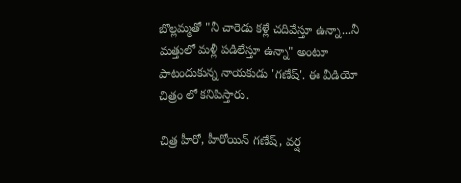బొల్లమ్మతో "నీ చారెడు కళ్లే చదివేస్తూ ఉన్నా...నీ మత్తులో మళ్లీ పడిలేస్తూ ఉన్నా" అంటూ పాటందుకున్న నాయకుడు 'గణేష్'. ఈ వీడియో చిత్రం లో కనిపిస్తారు.

చిత్ర హీరో, హీరోయిన్ గణేష్, వర్ష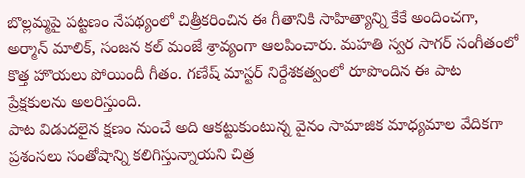బొల్లమ్మపై పట్టణం నేపథ్యంలో చిత్రీకరించిన ఈ గీతానికి సాహిత్యాన్ని కేకే అందించగా, అర్మాన్ మాలిక్, సంజన కల్ మంజే శ్రావ్యంగా ఆలపించారు. మహతి స్వర సాగర్ సంగీతంలో కొత్త హొయలు పోయిందీ గీతం. గణేష్ మాస్టర్ నిర్దేశకత్వంలో రూపొందిన ఈ పాట ప్రేక్షకులను అలరిస్తుంది.
పాట విడుదలైన క్షణం నుంచే అది ఆకట్టుకుంటున్న వైనం సామాజిక మాధ్యమాల వేదికగా ప్రశంసలు సంతోషాన్ని కలిగిస్తున్నాయని చిత్ర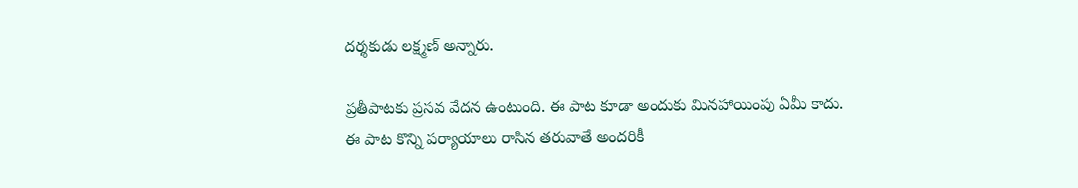దర్శకుడు లక్ష్మణ్ అన్నారు.

ప్రతీపాటకు ప్రసవ వేదన ఉంటుంది. ఈ పాట కూడా అందుకు మినహాయింపు ఏమీ కాదు. ఈ పాట కొన్ని పర్యాయాలు రాసిన తరువాతే అందరికీ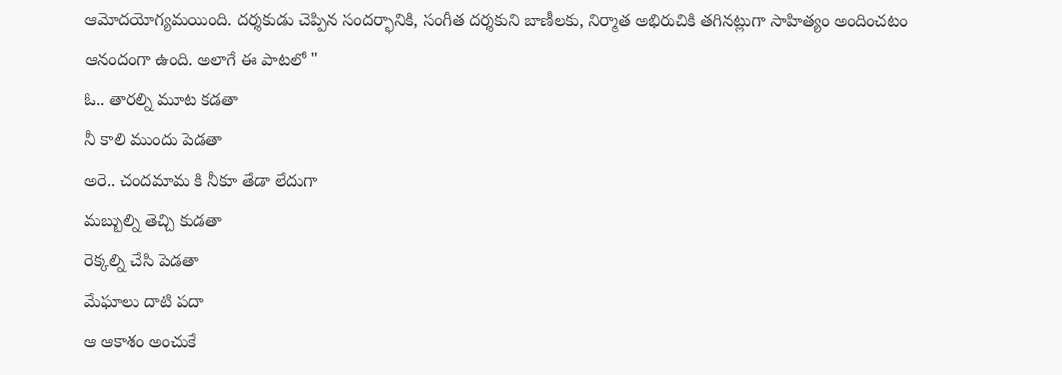ఆమోదయోగ్యమయింది. దర్శకుడు చెప్పిన సందర్భానికి, సంగీత దర్శకుని బాణీలకు, నిర్మాత అభిరుచికి తగినట్లుగా సాహిత్యం అందించటం ఆనందంగా ఉంది. అలాగే ఈ పాటలో "
ఓ.. తారల్ని మూట కడతా
నీ కాలి ముందు పెడతా
అరె.. చందమామ కి నీకూ తేడా లేదుగా
మబ్బుల్ని తెచ్చి కుడతా
రెక్కల్ని చేసి పెడతా
మేఘాలు దాటి పదా
ఆ ఆకాశం అంచుకే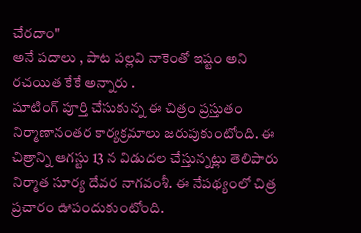చేరదాం"
అనే పదాలు , పాట పల్లవి నాకెంతో ఇష్టం అని రచయిత కేకే అన్నారు .
షూటింగ్ పూర్తి చేసుకున్న ఈ చిత్రం ప్రస్తుతం నిర్మాణానంతర కార్యక్రమాలు జరుపుకుంటోంది. ఈ చిత్రాన్ని ఆగస్టు 13 న విడుదల చేస్తున్నట్లు తెలిపారు నిర్మాత సూర్య దేవర నాగవంశీ. ఈ నేపథ్యంలో చిత్ర ప్రచారం ఊపందుకుంటోంది.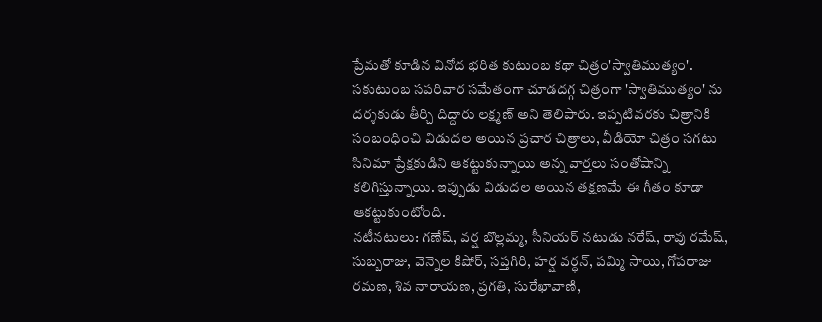ప్రేమతో కూడిన వినోద భరిత కుటుంబ కథా చిత్రం'స్వాతిముత్యం'. సకుటుంబ సపరివార సమేతంగా చూడదగ్గ చిత్రంగా 'స్వాతిముత్యం' ను దర్శకుడు తీర్చి దిద్దారు లక్ష్మణ్ అని తెలిపారు. ఇప్పటివరకు చిత్రానికి సంబంధించి విడుదల అయిన ప్రచార చిత్రాలు, వీడియో చిత్రం సగటు సినిమా ప్రేక్షకుడిని ఆకట్టుకున్నాయి అన్న వార్తలు సంతోషాన్ని కలిగిస్తున్నాయి. ఇప్పుడు విడుదల అయిన తక్షణమే ఈ గీతం కూడా ఆకట్టుకుంటోంది.
నటీనటులు: గణేష్, వర్ష బొల్లమ్మ, సీనియర్ నటుడు నరేష్, రావు రమేష్, సుబ్బరాజు, వెన్నెల కిషోర్, సప్తగిరి, హర్ష వర్ధన్, పమ్మి సాయి, గోపరాజు రమణ, శివ నారాయణ, ప్రగతి, సురేఖావాణి,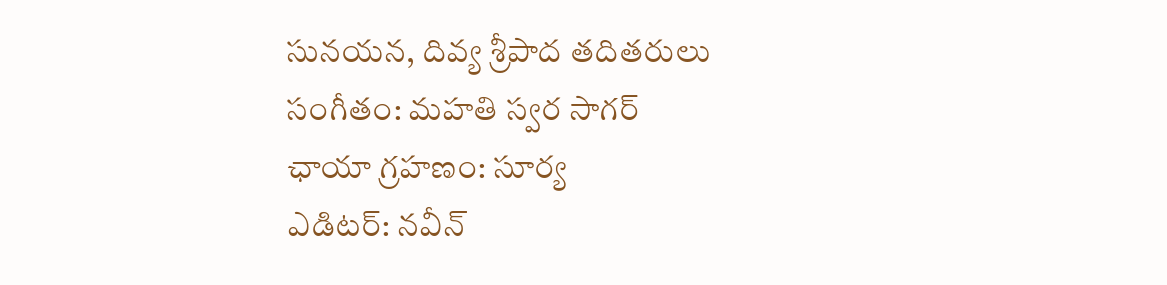సునయన, దివ్య శ్రీపాద తదితరులు
సంగీతం: మహతి స్వర సాగర్
ఛాయా గ్రహణం: సూర్య
ఎడిటర్: నవీన్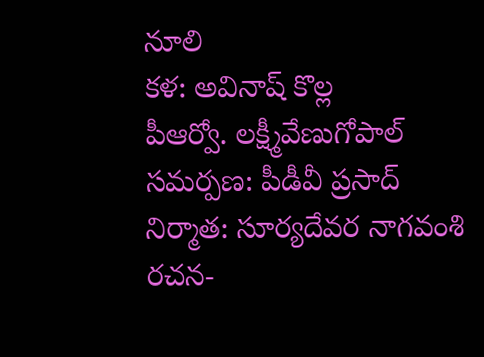నూలి
కళ: అవినాష్ కొల్ల
పీఆర్వో. లక్ష్మీవేణుగోపాల్
సమర్పణ: పీడీవీ ప్రసాద్
నిర్మాత: సూర్యదేవర నాగవంశి
రచన-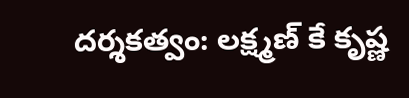దర్శకత్వం: లక్ష్మణ్ కే కృష్ణ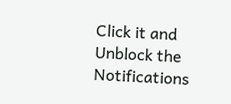Click it and Unblock the Notifications